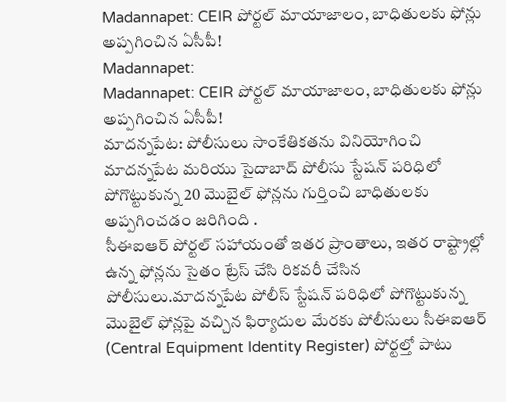Madannapet: CEIR పోర్టల్ మాయాజాలం, బాధితులకు ఫోన్లు అప్పగించిన ఏసీపీ!
Madannapet:
Madannapet: CEIR పోర్టల్ మాయాజాలం, బాధితులకు ఫోన్లు అప్పగించిన ఏసీపీ!
మాదన్నపేట: పోలీసులు సాంకేతికతను వినియోగించి మాదన్నపేట మరియు సైదాబాద్ పోలీసు స్టేషన్ పరిధిలో పోగొట్టుకున్న 20 మొబైల్ ఫోన్లను గుర్తించి బాధితులకు అప్పగించడం జరిగింది .
సీఈఐఆర్ పోర్టల్ సహాయంతో ఇతర ప్రాంతాలు, ఇతర రాష్ట్రాల్లో ఉన్న ఫోన్లను సైతం ట్రేస్ చేసి రికవరీ చేసిన పోలీసులు.మాదన్నపేట పోలీస్ స్టేషన్ పరిధిలో పోగొట్టుకున్న మొబైల్ ఫోన్లపై వచ్చిన ఫిర్యాదుల మేరకు పోలీసులు సీఈఐఆర్ (Central Equipment Identity Register) పోర్టల్తో పాటు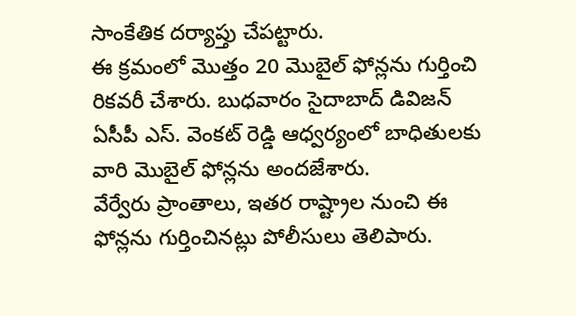సాంకేతిక దర్యాప్తు చేపట్టారు.
ఈ క్రమంలో మొత్తం 20 మొబైల్ ఫోన్లను గుర్తించి రికవరీ చేశారు. బుధవారం సైదాబాద్ డివిజన్ ఏసీపీ ఎస్. వెంకట్ రెడ్డి ఆధ్వర్యంలో బాధితులకు వారి మొబైల్ ఫోన్లను అందజేశారు.
వేర్వేరు ప్రాంతాలు, ఇతర రాష్ట్రాల నుంచి ఈ ఫోన్లను గుర్తించినట్లు పోలీసులు తెలిపారు.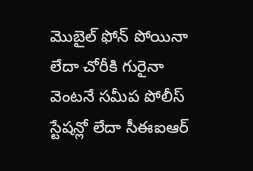మొబైల్ ఫోన్ పోయినా లేదా చోరీకి గురైనా వెంటనే సమీప పోలీస్ స్టేషన్లో లేదా సీఈఐఆర్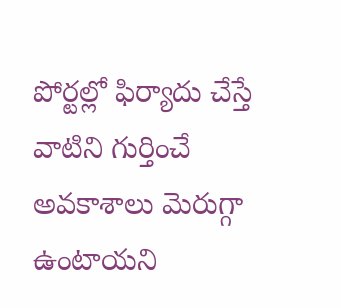పోర్టల్లో ఫిర్యాదు చేస్తే వాటిని గుర్తించే అవకాశాలు మెరుగ్గా ఉంటాయని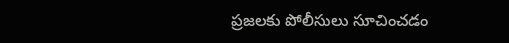ప్రజలకు పోలీసులు సూచించడం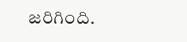జరిగింది.